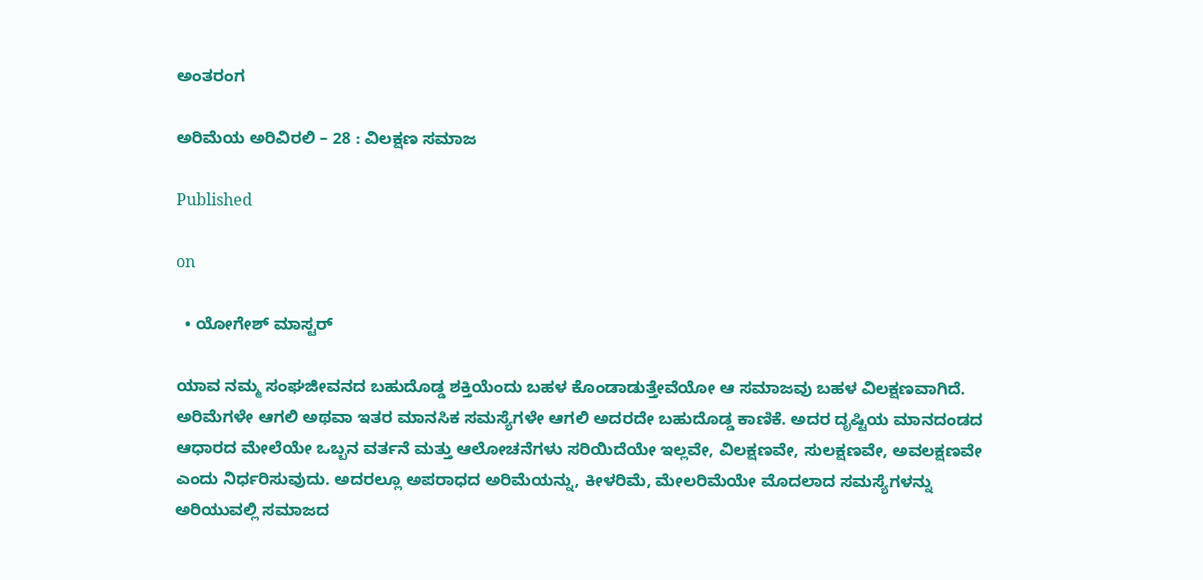ಅಂತರಂಗ

ಅರಿಮೆಯ ಅರಿವಿರಲಿ – 28 : ವಿಲಕ್ಷಣ ಸಮಾಜ

Published

on

  • ಯೋಗೇಶ್ ಮಾಸ್ಟರ್

ಯಾವ ನಮ್ಮ ಸಂಘಜೀವನದ ಬಹುದೊಡ್ಡ ಶಕ್ತಿಯೆಂದು ಬಹಳ ಕೊಂಡಾಡುತ್ತೇವೆಯೋ ಆ ಸಮಾಜವು ಬಹಳ ವಿಲಕ್ಷಣವಾಗಿದೆ. ಅರಿಮೆಗಳೇ ಆಗಲಿ ಅಥವಾ ಇತರ ಮಾನಸಿಕ ಸಮಸ್ಯೆಗಳೇ ಆಗಲಿ ಅದರದೇ ಬಹುದೊಡ್ಡ ಕಾಣಿಕೆ. ಅದರ ದೃಷ್ಟಿಯ ಮಾನದಂಡದ ಆಧಾರದ ಮೇಲೆಯೇ ಒಬ್ಬನ ವರ್ತನೆ ಮತ್ತು ಆಲೋಚನೆಗಳು ಸರಿಯಿದೆಯೇ ಇಲ್ಲವೇ, ವಿಲಕ್ಷಣವೇ, ಸುಲಕ್ಷಣವೇ, ಅವಲಕ್ಷಣವೇ ಎಂದು ನಿರ್ಧರಿಸುವುದು. ಅದರಲ್ಲೂ ಅಪರಾಧದ ಅರಿಮೆಯನ್ನು, ಕೀಳರಿಮೆ, ಮೇಲರಿಮೆಯೇ ಮೊದಲಾದ ಸಮಸ್ಯೆಗಳನ್ನು ಅರಿಯುವಲ್ಲಿ ಸಮಾಜದ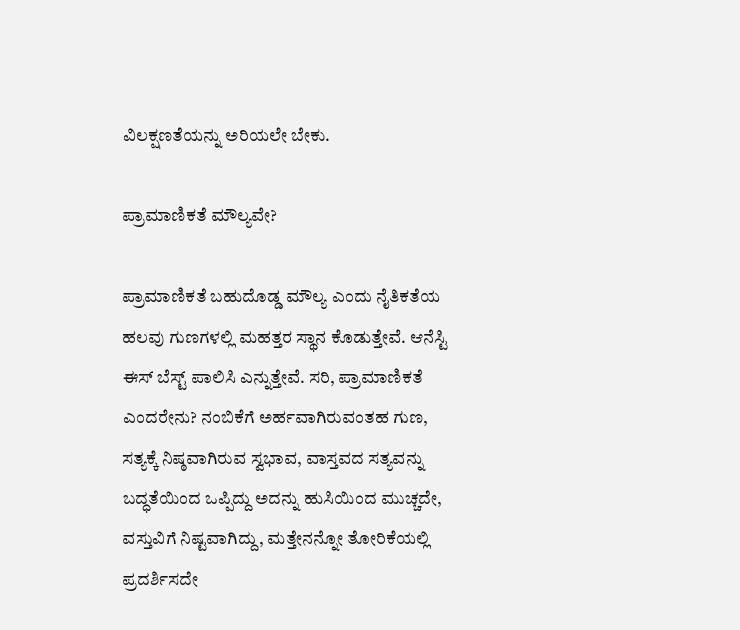ವಿಲಕ್ಷಣತೆಯನ್ನು ಅರಿಯಲೇ ಬೇಕು.

ಪ್ರಾಮಾಣಿಕತೆ ಮೌಲ್ಯವೇ?

ಪ್ರಾಮಾಣಿಕತೆ ಬಹುದೊಡ್ಡ ಮೌಲ್ಯ ಎಂದು ನೈತಿಕತೆಯ ಹಲವು ಗುಣಗಳಲ್ಲಿ ಮಹತ್ತರ ಸ್ಥಾನ ಕೊಡುತ್ತೇವೆ. ಆನೆಸ್ಟಿ ಈಸ್ ಬೆಸ್ಟ್ ಪಾಲಿಸಿ ಎನ್ನುತ್ತೇವೆ. ಸರಿ, ಪ್ರಾಮಾಣಿಕತೆ ಎಂದರೇನು? ನಂಬಿಕೆಗೆ ಅರ್ಹವಾಗಿರುವಂತಹ ಗುಣ, ಸತ್ಯಕ್ಕೆ ನಿಷ್ಠವಾಗಿರುವ ಸ್ವಭಾವ, ವಾಸ್ತವದ ಸತ್ಯವನ್ನು ಬದ್ಧತೆಯಿಂದ ಒಪ್ಪಿದ್ದು ಅದನ್ನು ಹುಸಿಯಿಂದ ಮುಚ್ಚದೇ, ವಸ್ತುವಿಗೆ ನಿಷ್ಟವಾಗಿದ್ದು, ಮತ್ತೇನನ್ನೋ ತೋರಿಕೆಯಲ್ಲಿ ಪ್ರದರ್ಶಿಸದೇ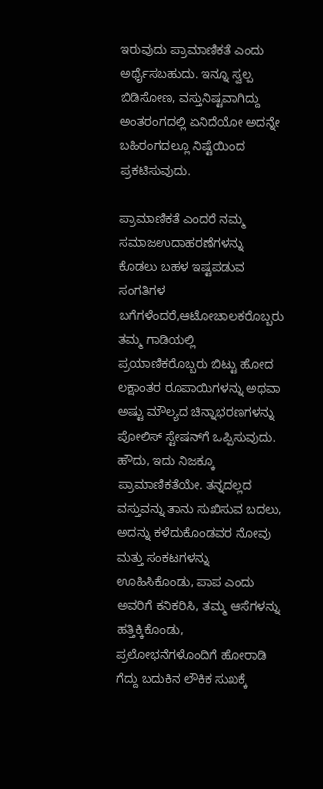ಇರುವುದು ಪ್ರಾಮಾಣಿಕತೆ ಎಂದು ಅರ್ಥೈಸಬಹುದು. ಇನ್ನೂ ಸ್ವಲ್ಪ ಬಿಡಿಸೋಣ, ವಸ್ತುನಿಷ್ಟವಾಗಿದ್ದು ಅಂತರಂಗದಲ್ಲಿ ಏನಿದೆಯೋ ಅದನ್ನೇ ಬಹಿರಂಗದಲ್ಲೂ ನಿಷ್ಟೆಯಿಂದ ಪ್ರಕಟಿಸುವುದು.

ಪ್ರಾಮಾಣಿಕತೆ ಎಂದರೆ ನಮ್ಮ ಸಮಾಜಉದಾಹರಣೆಗಳನ್ನು ಕೊಡಲು ಬಹಳ ಇಷ್ಟಪಡುವ ಸಂಗತಿಗಳ ಬಗೆಗಳೆಂದರೆ,ಆಟೋಚಾಲಕರೊಬ್ಬರು ತಮ್ಮ ಗಾಡಿಯಲ್ಲಿ ಪ್ರಯಾಣಿಕರೊಬ್ಬರು ಬಿಟ್ಟು ಹೋದ ಲಕ್ಷಾಂತರ ರೂಪಾಯಿಗಳನ್ನು ಅಥವಾ ಅಷ್ಟು ಮೌಲ್ಯದ ಚಿನ್ನಾಭರಣಗಳನ್ನು ಪೋಲಿಸ್ ಸ್ಟೇಷನ್‍ಗೆ ಒಪ್ಪಿಸುವುದು. ಹೌದು, ಇದು ನಿಜಕ್ಕೂ ಪ್ರಾಮಾಣಿಕತೆಯೇ. ತನ್ನದಲ್ಲದ ವಸ್ತುವನ್ನು ತಾನು ಸುಖಿಸುವ ಬದಲು, ಅದನ್ನು ಕಳೆದುಕೊಂಡವರ ನೋವು ಮತ್ತು ಸಂಕಟಗಳನ್ನು ಊಹಿಸಿಕೊಂಡು, ಪಾಪ ಎಂದು ಅವರಿಗೆ ಕನಿಕರಿಸಿ, ತಮ್ಮ ಆಸೆಗಳನ್ನು ಹತ್ತಿಕ್ಕಿಕೊಂಡು, ಪ್ರಲೋಭನೆಗಳೊಂದಿಗೆ ಹೋರಾಡಿ ಗೆದ್ದು ಬದುಕಿನ ಲೌಕಿಕ ಸುಖಕ್ಕೆ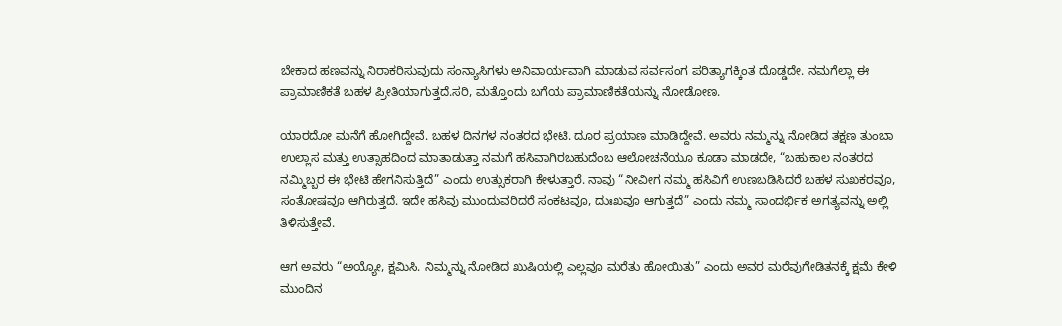ಬೇಕಾದ ಹಣವನ್ನು ನಿರಾಕರಿಸುವುದು ಸಂನ್ಯಾಸಿಗಳು ಅನಿವಾರ್ಯವಾಗಿ ಮಾಡುವ ಸರ್ವಸಂಗ ಪರಿತ್ಯಾಗಕ್ಕಿಂತ ದೊಡ್ಡದೇ. ನಮಗೆಲ್ಲಾ ಈ ಪ್ರಾಮಾಣಿಕತೆ ಬಹಳ ಪ್ರೀತಿಯಾಗುತ್ತದೆ.ಸರಿ, ಮತ್ತೊಂದು ಬಗೆಯ ಪ್ರಾಮಾಣಿಕತೆಯನ್ನು ನೋಡೋಣ.

ಯಾರದೋ ಮನೆಗೆ ಹೋಗಿದ್ದೇವೆ. ಬಹಳ ದಿನಗಳ ನಂತರದ ಭೇಟಿ. ದೂರ ಪ್ರಯಾಣ ಮಾಡಿದ್ದೇವೆ. ಅವರು ನಮ್ಮನ್ನು ನೋಡಿದ ತಕ್ಷಣ ತುಂಬಾ ಉಲ್ಲಾಸ ಮತ್ತು ಉತ್ಸಾಹದಿಂದ ಮಾತಾಡುತ್ತಾ ನಮಗೆ ಹಸಿವಾಗಿರಬಹುದೆಂಬ ಆಲೋಚನೆಯೂ ಕೂಡಾ ಮಾಡದೇ, “ಬಹುಕಾಲ ನಂತರದ ನಮ್ಮಿಬ್ಬರ ಈ ಭೇಟಿ ಹೇಗನಿಸುತ್ತಿದೆ” ಎಂದು ಉತ್ಸುಕರಾಗಿ ಕೇಳುತ್ತಾರೆ. ನಾವು “ನೀವೀಗ ನಮ್ಮ ಹಸಿವಿಗೆ ಉಣಬಡಿಸಿದರೆ ಬಹಳ ಸುಖಕರವೂ, ಸಂತೋಷವೂ ಆಗಿರುತ್ತದೆ. ಇದೇ ಹಸಿವು ಮುಂದುವರಿದರೆ ಸಂಕಟವೂ, ದುಃಖವೂ ಆಗುತ್ತದೆ” ಎಂದು ನಮ್ಮ ಸಾಂದರ್ಭಿಕ ಅಗತ್ಯವನ್ನು ಅಲ್ಲಿ ತಿಳಿಸುತ್ತೇವೆ.

ಆಗ ಅವರು “ಅಯ್ಯೋ, ಕ್ಷಮಿಸಿ. ನಿಮ್ಮನ್ನು ನೋಡಿದ ಖುಷಿಯಲ್ಲಿ ಎಲ್ಲವೂ ಮರೆತು ಹೋಯಿತು” ಎಂದು ಅವರ ಮರೆವುಗೇಡಿತನಕ್ಕೆ ಕ್ಷಮೆ ಕೇಳಿ ಮುಂದಿನ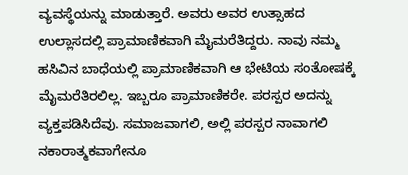ವ್ಯವಸ್ಥೆಯನ್ನು ಮಾಡುತ್ತಾರೆ. ಅವರು ಅವರ ಉತ್ಸಾಹದ ಉಲ್ಲಾಸದಲ್ಲಿ ಪ್ರಾಮಾಣಿಕವಾಗಿ ಮೈಮರೆತಿದ್ದರು. ನಾವು ನಮ್ಮ ಹಸಿವಿನ ಬಾಧೆಯಲ್ಲಿ ಪ್ರಾಮಾಣಿಕವಾಗಿ ಆ ಭೇಟಿಯ ಸಂತೋಷಕ್ಕೆ ಮೈಮರೆತಿರಲಿಲ್ಲ. ಇಬ್ಬರೂ ಪ್ರಾಮಾಣಿಕರೇ. ಪರಸ್ಪರ ಅದನ್ನು ವ್ಯಕ್ತಪಡಿಸಿದೆವು. ಸಮಾಜವಾಗಲಿ, ಅಲ್ಲಿ ಪರಸ್ಪರ ನಾವಾಗಲಿ ನಕಾರಾತ್ಮಕವಾಗೇನೂ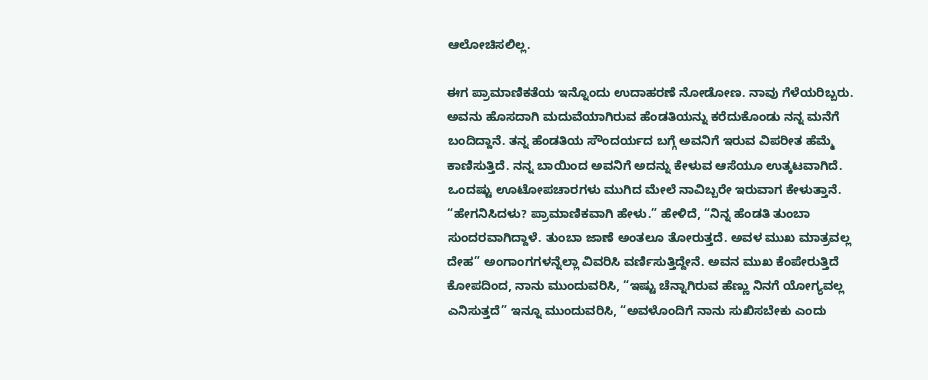ಆಲೋಚಿಸಲಿಲ್ಲ.

ಈಗ ಪ್ರಾಮಾಣಿಕತೆಯ ಇನ್ನೊಂದು ಉದಾಹರಣೆ ನೋಡೋಣ. ನಾವು ಗೆಳೆಯರಿಬ್ಬರು. ಅವನು ಹೊಸದಾಗಿ ಮದುವೆಯಾಗಿರುವ ಹೆಂಡತಿಯನ್ನು ಕರೆದುಕೊಂಡು ನನ್ನ ಮನೆಗೆ ಬಂದಿದ್ದಾನೆ. ತನ್ನ ಹೆಂಡತಿಯ ಸೌಂದರ್ಯದ ಬಗ್ಗೆ ಅವನಿಗೆ ಇರುವ ವಿಪರೀತ ಹೆಮ್ಮೆ ಕಾಣಿಸುತ್ತಿದೆ. ನನ್ನ ಬಾಯಿಂದ ಅವನಿಗೆ ಅದನ್ನು ಕೇಳುವ ಆಸೆಯೂ ಉತ್ಕಟವಾಗಿದೆ. ಒಂದಷ್ಟು ಊಟೋಪಚಾರಗಳು ಮುಗಿದ ಮೇಲೆ ನಾವಿಬ್ಬರೇ ಇರುವಾಗ ಕೇಳುತ್ತಾನೆ. “ಹೇಗನಿಸಿದಳು? ಪ್ರಾಮಾಣಿಕವಾಗಿ ಹೇಳು.” ಹೇಳಿದೆ, “ನಿನ್ನ ಹೆಂಡತಿ ತುಂಬಾ ಸುಂದರವಾಗಿದ್ದಾಳೆ. ತುಂಬಾ ಜಾಣೆ ಅಂತಲೂ ತೋರುತ್ತದೆ. ಅವಳ ಮುಖ ಮಾತ್ರವಲ್ಲ ದೇಹ” ಅಂಗಾಂಗಗಳನ್ನೆಲ್ಲಾ ವಿವರಿಸಿ ವರ್ಣಿಸುತ್ತಿದ್ದೇನೆ. ಅವನ ಮುಖ ಕೆಂಪೇರುತ್ತಿದೆ ಕೋಪದಿಂದ, ನಾನು ಮುಂದುವರಿಸಿ, “ಇಷ್ಟು ಚೆನ್ನಾಗಿರುವ ಹೆಣ್ಣು ನಿನಗೆ ಯೋಗ್ಯವಲ್ಲ ಎನಿಸುತ್ತದೆ” ಇನ್ನೂ ಮುಂದುವರಿಸಿ, “ಅವಳೊಂದಿಗೆ ನಾನು ಸುಖಿಸಬೇಕು ಎಂದು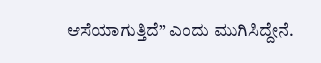ಆಸೆಯಾಗುತ್ತಿದೆ” ಎಂದು ಮುಗಿಸಿದ್ದೇನೆ.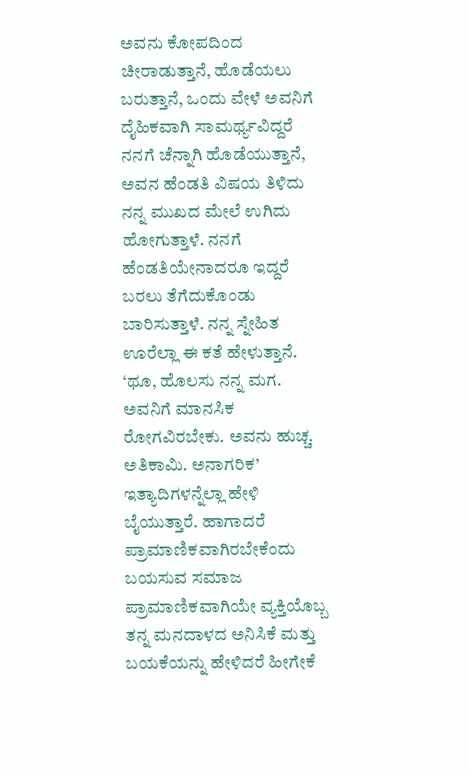ಅವನು ಕೋಪದಿಂದ ಚೀರಾಡುತ್ತಾನೆ, ಹೊಡೆಯಲು ಬರುತ್ತಾನೆ, ಒಂದು ವೇಳೆ ಅವನಿಗೆ ದೈಹಿಕವಾಗಿ ಸಾಮರ್ಥ್ಯವಿದ್ದರೆ ನನಗೆ ಚೆನ್ನಾಗಿ ಹೊಡೆಯುತ್ತಾನೆ, ಅವನ ಹೆಂಡತಿ ವಿಷಯ ತಿಳಿದು ನನ್ನ ಮುಖದ ಮೇಲೆ ಉಗಿದು ಹೋಗುತ್ತಾಳೆ. ನನಗೆ ಹೆಂಡತಿಯೇನಾದರೂ ಇದ್ದರೆ ಬರಲು ತೆಗೆದುಕೊಂಡು ಬಾರಿಸುತ್ತಾಳೆ. ನನ್ನ ಸ್ನೇಹಿತ ಊರೆಲ್ಲಾ ಈ ಕತೆ ಹೇಳುತ್ತಾನೆ. ‘ಥೂ, ಹೊಲಸು ನನ್ನ ಮಗ. ಅವನಿಗೆ ಮಾನಸಿಕ ರೋಗವಿರಬೇಕು. ಅವನು ಹುಚ್ಚ. ಅತಿಕಾಮಿ. ಅನಾಗರಿಕ’ ಇತ್ಯಾದಿಗಳನ್ನೆಲ್ಲಾ ಹೇಳಿ ಬೈಯುತ್ತಾರೆ. ಹಾಗಾದರೆ ಪ್ರಾಮಾಣಿಕವಾಗಿರಬೇಕೆಂದು ಬಯಸುವ ಸಮಾಜ ಪ್ರಾಮಾಣಿಕವಾಗಿಯೇ ವ್ಯಕ್ತಿಯೊಬ್ಬ ತನ್ನ ಮನದಾಳದ ಅನಿಸಿಕೆ ಮತ್ತು ಬಯಕೆಯನ್ನು ಹೇಳಿದರೆ ಹೀಗೇಕೆ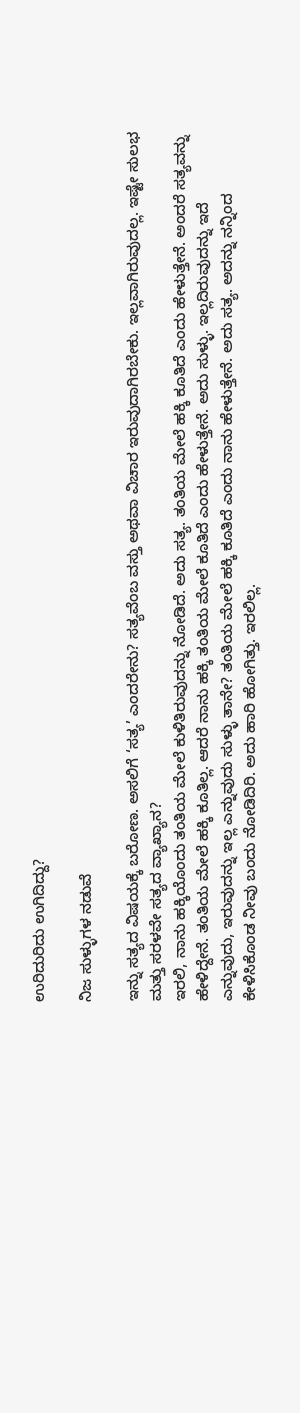ಉರಿದುರಿದು ಉಗಿದಿದ್ದು?

ನಿಜ ಸುಳ್ಳುಗಳ ನಡುವೆ

ಇನ್ನು ಸತ್ಯದ ವಿಷಯಕ್ಕೆ ಬರೋಣ. ಅಸಲಿಗೆ ‘ಸತ್ಯ’ ಎಂದರೇನು? ಸತ್ಯವೆಂಬ ವಸ್ತು ಅಥವಾ ವಿಚಾರ ಇರುವುದಾಗಿರಬೇಕು. ಇಲ್ಲವಾಗಿರುವುದಲ್ಲ. ಇಷ್ಟೇ ಸುಲಭ ಮತ್ತು ಸರಳವೇ ಸತ್ಯದ ವ್ಯಾಖ್ಯಾನ?
ಇರಲಿ, ನಾನು ಹಕ್ಕಿಯೊಂದು ತಂತಿಯ ಮೇಲೆ ಕುಳಿತಿರುವುದನ್ನು ನೋಡಿದೆ. ಅದು ಸತ್ಯ. ತಂತಿಯ ಮೇಲೆ ಹಕ್ಕಿ ಕೂತಿದೆ ಎಂದು ಹೇಳುತ್ತೇನೆ. ಅಂದರೆ ಸತ್ಯವನ್ನು ಹೇಳಿದ್ದೇನೆ. ತಂತಿಯ ಮೇಲೆ ಹಕ್ಕಿ ಕೂತಿಲ್ಲ. ಆದರೆ ನಾನು ಹಕ್ಕಿ ತಂತಿಯ ಮೇಲೆ ಕೂತಿದೆ ಎಂದು ಹೇಳುತ್ತೇನೆ. ಅದು ಸುಳ್ಳು. ಇಲ್ಲದಿರುವುದನ್ನು ಇದೆ ಎನ್ನುವುದು, ಇರುವುದನ್ನು ಇಲ್ಲ ಎನ್ನುವುದು ಸುಳ್ಳು ತಾನೇ? ತಂತಿಯ ಮೇಲೆ ಹಕ್ಕಿ ಕೂತಿದೆ ಎಂದು ನಾನು ಹೇಳುತ್ತೇನೆ. ಅದು ಸತ್ಯ. ಅದನ್ನು ನನ್ನಿಂದ ಕೇಳಿಸಿಕೊಂಡ ನೀವು ಬಂದು ನೋಡಿದಿರಿ. ಅದು ಹಾರಿ ಹೋಗಿತ್ತು. ಇರಲಿಲ್ಲ.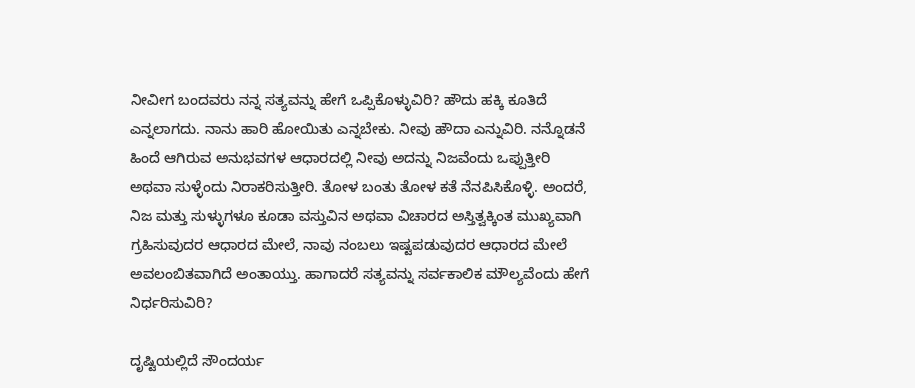ನೀವೀಗ ಬಂದವರು ನನ್ನ ಸತ್ಯವನ್ನು ಹೇಗೆ ಒಪ್ಪಿಕೊಳ್ಳುವಿರಿ? ಹೌದು ಹಕ್ಕಿ ಕೂತಿದೆ ಎನ್ನಲಾಗದು. ನಾನು ಹಾರಿ ಹೋಯಿತು ಎನ್ನಬೇಕು. ನೀವು ಹೌದಾ ಎನ್ನುವಿರಿ. ನನ್ನೊಡನೆ ಹಿಂದೆ ಆಗಿರುವ ಅನುಭವಗಳ ಆಧಾರದಲ್ಲಿ ನೀವು ಅದನ್ನು ನಿಜವೆಂದು ಒಪ್ಪುತ್ತೀರಿ ಅಥವಾ ಸುಳ್ಳೆಂದು ನಿರಾಕರಿಸುತ್ತೀರಿ. ತೋಳ ಬಂತು ತೋಳ ಕತೆ ನೆನಪಿಸಿಕೊಳ್ಳಿ. ಅಂದರೆ, ನಿಜ ಮತ್ತು ಸುಳ್ಳುಗಳೂ ಕೂಡಾ ವಸ್ತುವಿನ ಅಥವಾ ವಿಚಾರದ ಅಸ್ತಿತ್ವಕ್ಕಿಂತ ಮುಖ್ಯವಾಗಿ ಗ್ರಹಿಸುವುದರ ಆಧಾರದ ಮೇಲೆ, ನಾವು ನಂಬಲು ಇಷ್ಟಪಡುವುದರ ಆಧಾರದ ಮೇಲೆ ಅವಲಂಬಿತವಾಗಿದೆ ಅಂತಾಯ್ತು. ಹಾಗಾದರೆ ಸತ್ಯವನ್ನು ಸರ್ವಕಾಲಿಕ ಮೌಲ್ಯವೆಂದು ಹೇಗೆ ನಿರ್ಧರಿಸುವಿರಿ?

ದೃಷ್ಟಿಯಲ್ಲಿದೆ ಸೌಂದರ್ಯ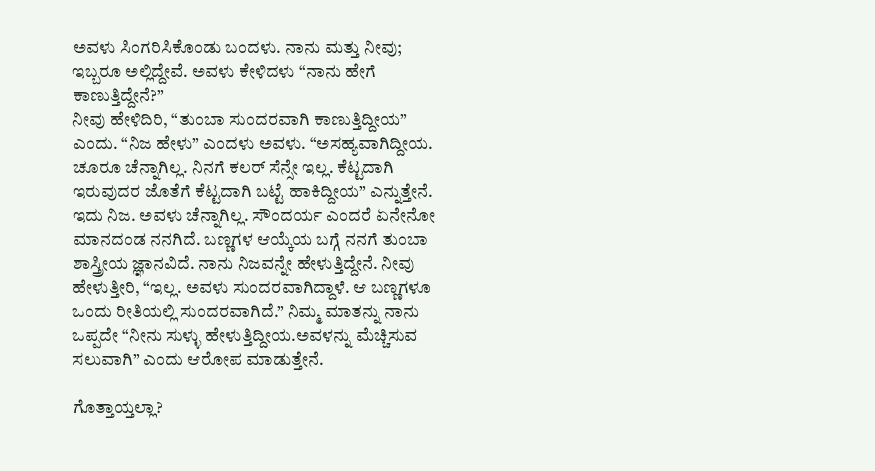ಅವಳು ಸಿಂಗರಿಸಿಕೊಂಡು ಬಂದಳು. ನಾನು ಮತ್ತು ನೀವು; ಇಬ್ಬರೂ ಅಲ್ಲಿದ್ದೇವೆ. ಅವಳು ಕೇಳಿದಳು “ನಾನು ಹೇಗೆ ಕಾಣುತ್ತಿದ್ದೇನೆ?”
ನೀವು ಹೇಳಿದಿರಿ, “ತುಂಬಾ ಸುಂದರವಾಗಿ ಕಾಣುತ್ತಿದ್ದೀಯ” ಎಂದು. “ನಿಜ ಹೇಳು” ಎಂದಳು ಅವಳು. “ಅಸಹ್ಯವಾಗಿದ್ದೀಯ. ಚೂರೂ ಚೆನ್ನಾಗಿಲ್ಲ. ನಿನಗೆ ಕಲರ್ ಸೆನ್ಸೇ ಇಲ್ಲ. ಕೆಟ್ಟದಾಗಿ ಇರುವುದರ ಜೊತೆಗೆ ಕೆಟ್ಟದಾಗಿ ಬಟ್ಟೆ ಹಾಕಿದ್ದೀಯ” ಎನ್ನುತ್ತೇನೆ. ಇದು ನಿಜ. ಅವಳು ಚೆನ್ನಾಗಿಲ್ಲ. ಸೌಂದರ್ಯ ಎಂದರೆ ಏನೇನೋ ಮಾನದಂಡ ನನಗಿದೆ. ಬಣ್ಣಗಳ ಆಯ್ಕೆಯ ಬಗ್ಗೆ ನನಗೆ ತುಂಬಾ ಶಾಸ್ತ್ರೀಯ ಜ್ಞಾನವಿದೆ. ನಾನು ನಿಜವನ್ನೇ ಹೇಳುತ್ತಿದ್ದೇನೆ. ನೀವು ಹೇಳುತ್ತೀರಿ, “ಇಲ್ಲ. ಅವಳು ಸುಂದರವಾಗಿದ್ದಾಳೆ. ಆ ಬಣ್ಣಗಳೂ ಒಂದು ರೀತಿಯಲ್ಲಿ ಸುಂದರವಾಗಿದೆ.” ನಿಮ್ಮ ಮಾತನ್ನು ನಾನು ಒಪ್ಪದೇ “ನೀನು ಸುಳ್ಳು ಹೇಳುತ್ತಿದ್ದೀಯ.ಅವಳನ್ನು ಮೆಚ್ಚಿಸುವ ಸಲುವಾಗಿ” ಎಂದು ಆರೋಪ ಮಾಡುತ್ತೇನೆ.

ಗೊತ್ತಾಯ್ತಲ್ಲಾ?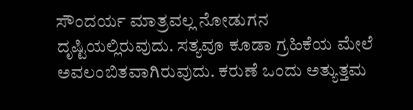ಸೌಂದರ್ಯ ಮಾತ್ರವಲ್ಲ ನೋಡುಗನ ದೃಷ್ಟಿಯಲ್ಲಿರುವುದು. ಸತ್ಯವೂ ಕೂಡಾ ಗ್ರಹಿಕೆಯ ಮೇಲೆ ಅವಲಂಬಿತವಾಗಿರುವುದು. ಕರುಣೆ ಒಂದು ಅತ್ಯುತ್ತಮ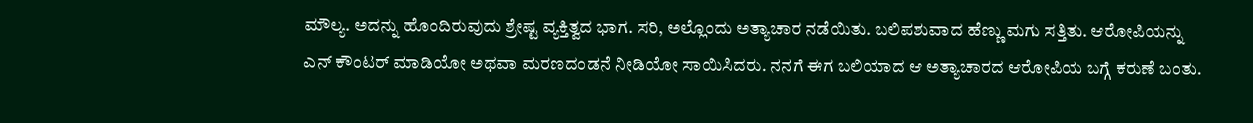ಮೌಲ್ಯ. ಅದನ್ನು ಹೊಂದಿರುವುದು ಶ್ರೇಷ್ಟ ವ್ಯಕ್ತಿತ್ವದ ಭಾಗ. ಸರಿ, ಅಲ್ಲೊಂದು ಅತ್ಯಾಚಾರ ನಡೆಯಿತು. ಬಲಿಪಶುವಾದ ಹೆಣ್ಣು ಮಗು ಸತ್ತಿತು. ಆರೋಪಿಯನ್ನು ಎನ್ ಕೌಂಟರ್ ಮಾಡಿಯೋ ಅಥವಾ ಮರಣದಂಡನೆ ನೀಡಿಯೋ ಸಾಯಿಸಿದರು. ನನಗೆ ಈಗ ಬಲಿಯಾದ ಆ ಅತ್ಯಾಚಾರದ ಆರೋಪಿಯ ಬಗ್ಗೆ ಕರುಣೆ ಬಂತು.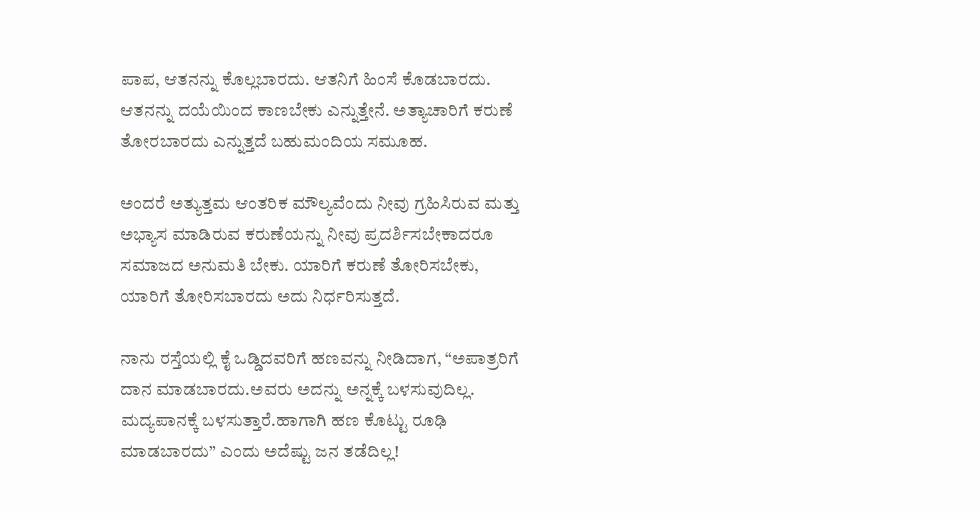ಪಾಪ, ಆತನನ್ನು ಕೊಲ್ಲಬಾರದು. ಆತನಿಗೆ ಹಿಂಸೆ ಕೊಡಬಾರದು. ಆತನನ್ನು ದಯೆಯಿಂದ ಕಾಣಬೇಕು ಎನ್ನುತ್ತೇನೆ. ಅತ್ಯಾಚಾರಿಗೆ ಕರುಣೆ ತೋರಬಾರದು ಎನ್ನುತ್ತದೆ ಬಹುಮಂದಿಯ ಸಮೂಹ.

ಅಂದರೆ ಅತ್ಯುತ್ತಮ ಆಂತರಿಕ ಮೌಲ್ಯವೆಂದು ನೀವು ಗ್ರಹಿಸಿರುವ ಮತ್ತು ಅಭ್ಯಾಸ ಮಾಡಿರುವ ಕರುಣೆಯನ್ನು ನೀವು ಪ್ರದರ್ಶಿಸಬೇಕಾದರೂ ಸಮಾಜದ ಅನುಮತಿ ಬೇಕು. ಯಾರಿಗೆ ಕರುಣೆ ತೋರಿಸಬೇಕು, ಯಾರಿಗೆ ತೋರಿಸಬಾರದು ಅದು ನಿರ್ಧರಿಸುತ್ತದೆ.

ನಾನು ರಸ್ತೆಯಲ್ಲಿ ಕೈ ಒಡ್ಡಿದವರಿಗೆ ಹಣವನ್ನು ನೀಡಿದಾಗ, “ಅಪಾತ್ರರಿಗೆ ದಾನ ಮಾಡಬಾರದು.ಅವರು ಅದನ್ನು ಅನ್ನಕ್ಕೆ ಬಳಸುವುದಿಲ್ಲ. ಮದ್ಯಪಾನಕ್ಕೆ ಬಳಸುತ್ತಾರೆ.ಹಾಗಾಗಿ ಹಣ ಕೊಟ್ಟು ರೂಢಿ ಮಾಡಬಾರದು” ಎಂದು ಅದೆಷ್ಟು ಜನ ತಡೆದಿಲ್ಲ!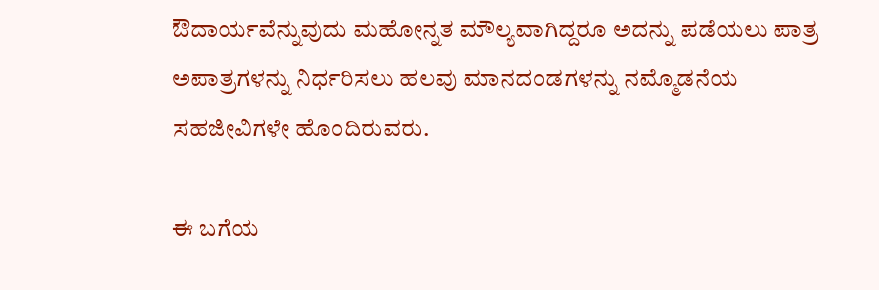ಔದಾರ್ಯವೆನ್ನುವುದು ಮಹೋನ್ನತ ಮೌಲ್ಯವಾಗಿದ್ದರೂ ಅದನ್ನು ಪಡೆಯಲು ಪಾತ್ರ ಅಪಾತ್ರಗಳನ್ನು ನಿರ್ಧರಿಸಲು ಹಲವು ಮಾನದಂಡಗಳನ್ನು ನಮ್ಮೊಡನೆಯ ಸಹಜೀವಿಗಳೇ ಹೊಂದಿರುವರು.

ಈ ಬಗೆಯ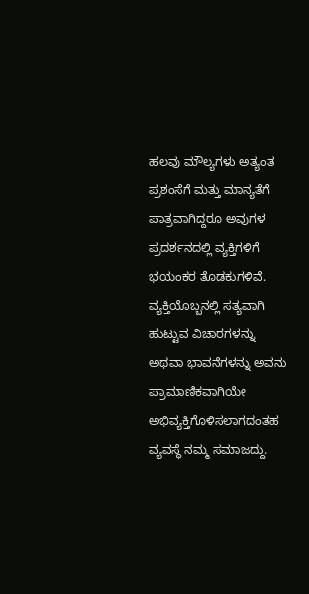ಹಲವು ಮೌಲ್ಯಗಳು ಅತ್ಯಂತ ಪ್ರಶಂಸೆಗೆ ಮತ್ತು ಮಾನ್ಯತೆಗೆ ಪಾತ್ರವಾಗಿದ್ದರೂ ಅವುಗಳ ಪ್ರದರ್ಶನದಲ್ಲಿ ವ್ಯಕ್ತಿಗಳಿಗೆ ಭಯಂಕರ ತೊಡಕುಗಳಿವೆ. ವ್ಯಕ್ತಿಯೊಬ್ಬನಲ್ಲಿ ಸತ್ಯವಾಗಿ ಹುಟ್ಟುವ ವಿಚಾರಗಳನ್ನು ಅಥವಾ ಭಾವನೆಗಳನ್ನು ಅವನು ಪ್ರಾಮಾಣಿಕವಾಗಿಯೇ ಅಭಿವ್ಯಕ್ತಿಗೊಳಿಸಲಾಗದಂತಹ ವ್ಯವಸ್ಥೆ ನಮ್ಮ ಸಮಾಜದ್ದು.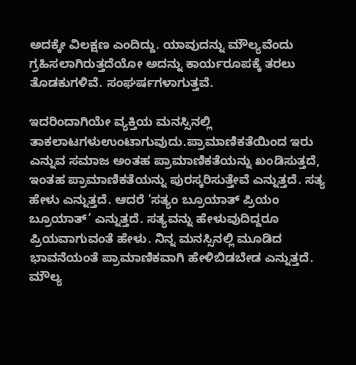ಅದಕ್ಕೇ ವಿಲಕ್ಷಣ ಎಂದಿದ್ದು. ಯಾವುದನ್ನು ಮೌಲ್ಯವೆಂದು ಗ್ರಹಿಸಲಾಗಿರುತ್ತದೆಯೋ ಅದನ್ನು ಕಾರ್ಯರೂಪಕ್ಕೆ ತರಲು ತೊಡಕುಗಳಿವೆ. ಸಂಘರ್ಷಗಳಾಗುತ್ತವೆ.

ಇದರಿಂದಾಗಿಯೇ ವ್ಯಕ್ತಿಯ ಮನಸ್ಸಿನಲ್ಲಿ ತಾಕಲಾಟಗಳುಉಂಟಾಗುವುದು.ಪ್ರಾಮಾಣಿಕತೆಯಿಂದ ಇರು ಎನ್ನುವ ಸಮಾಜ ಅಂತಹ ಪ್ರಾಮಾಣಿಕತೆಯನ್ನು ಖಂಡಿಸುತ್ತದೆ, ಇಂತಹ ಪ್ರಾಮಾಣಿಕತೆಯನ್ನು ಪುರಸ್ಕರಿಸುತ್ತೇವೆ ಎನ್ನುತ್ತದೆ. ಸತ್ಯ ಹೇಳು ಎನ್ನುತ್ತದೆ. ಆದರೆ ‘ಸತ್ಯಂ ಬ್ರೂಯಾತ್ ಪ್ರಿಯಂ ಬ್ರೂಯಾತ್’ ಎನ್ನುತ್ತದೆ. ಸತ್ಯವನ್ನು ಹೇಳುವುದಿದ್ದರೂ ಪ್ರಿಯವಾಗುವಂತೆ ಹೇಳು. ನಿನ್ನ ಮನಸ್ಸಿನಲ್ಲಿ ಮೂಡಿದ ಭಾವನೆಯಂತೆ ಪ್ರಾಮಾಣಿಕವಾಗಿ ಹೇಳಿಬಿಡಬೇಡ ಎನ್ನುತ್ತದೆ. ಮೌಲ್ಯ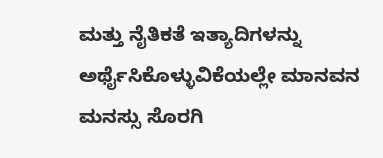ಮತ್ತು ನೈತಿಕತೆ ಇತ್ಯಾದಿಗಳನ್ನು ಅರ್ಥೈಸಿಕೊಳ್ಳುವಿಕೆಯಲ್ಲೇ ಮಾನವನ ಮನಸ್ಸು ಸೊರಗಿ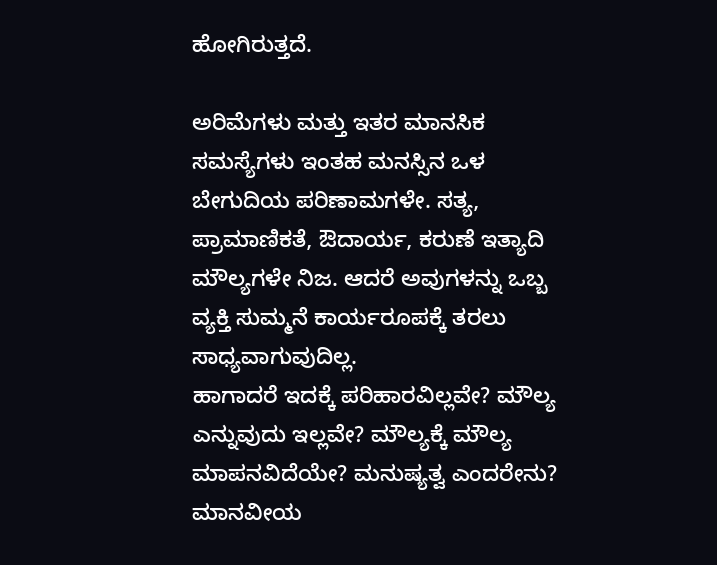ಹೋಗಿರುತ್ತದೆ.

ಅರಿಮೆಗಳು ಮತ್ತು ಇತರ ಮಾನಸಿಕ ಸಮಸ್ಯೆಗಳು ಇಂತಹ ಮನಸ್ಸಿನ ಒಳ ಬೇಗುದಿಯ ಪರಿಣಾಮಗಳೇ. ಸತ್ಯ, ಪ್ರಾಮಾಣಿಕತೆ, ಔದಾರ್ಯ, ಕರುಣೆ ಇತ್ಯಾದಿ ಮೌಲ್ಯಗಳೇ ನಿಜ. ಆದರೆ ಅವುಗಳನ್ನು ಒಬ್ಬ ವ್ಯಕ್ತಿ ಸುಮ್ಮನೆ ಕಾರ್ಯರೂಪಕ್ಕೆ ತರಲು ಸಾಧ್ಯವಾಗುವುದಿಲ್ಲ.
ಹಾಗಾದರೆ ಇದಕ್ಕೆ ಪರಿಹಾರವಿಲ್ಲವೇ? ಮೌಲ್ಯ ಎನ್ನುವುದು ಇಲ್ಲವೇ? ಮೌಲ್ಯಕ್ಕೆ ಮೌಲ್ಯ ಮಾಪನವಿದೆಯೇ? ಮನುಷ್ಯತ್ವ ಎಂದರೇನು? ಮಾನವೀಯ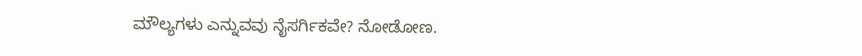ಮೌಲ್ಯಗಳು ಎನ್ನುವವು ನೈಸರ್ಗಿಕವೇ? ನೋಡೋಣ.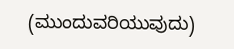(ಮುಂದುವರಿಯುವುದು)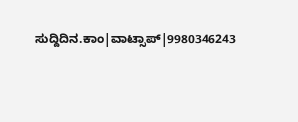ಸುದ್ದಿದಿನ.ಕಾಂ|ವಾಟ್ಸಾಪ್|9980346243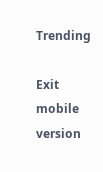Trending

Exit mobile version